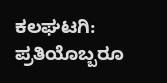ಕಲಘಟಗಿ: ಪ್ರತಿಯೊಬ್ಬರೂ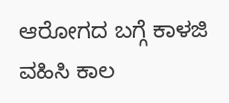ಆರೋಗದ ಬಗ್ಗೆ ಕಾಳಜಿ ವಹಿಸಿ ಕಾಲ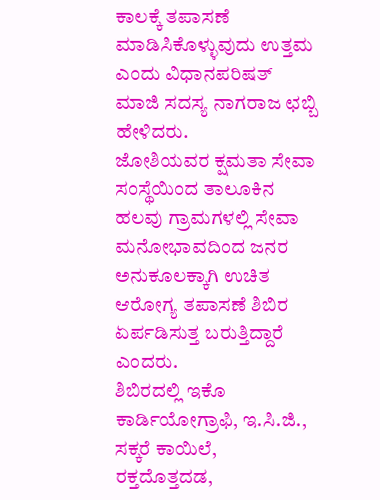ಕಾಲಕ್ಕೆ ತಪಾಸಣೆ ಮಾಡಿಸಿಕೊಳ್ಳುವುದು ಉತ್ತಮ ಎಂದು ವಿಧಾನಪರಿಷತ್ ಮಾಜಿ ಸದಸ್ಯ ನಾಗರಾಜ ಛಬ್ಬಿ ಹೇಳಿದರು.
ಜೋಶಿಯವರ ಕ್ಷಮತಾ ಸೇವಾ ಸಂಸ್ಥೆಯಿಂದ ತಾಲೂಕಿನ ಹಲವು ಗ್ರಾಮಗಳಲ್ಲಿ ಸೇವಾ ಮನೋಭಾವದಿಂದ ಜನರ ಅನುಕೂಲಕ್ಕಾಗಿ ಉಚಿತ ಆರೋಗ್ಯ ತಪಾಸಣೆ ಶಿಬಿರ ಏರ್ಪಡಿಸುತ್ತ ಬರುತ್ತಿದ್ದಾರೆ ಎಂದರು.
ಶಿಬಿರದಲ್ಲಿ ಇಕೊ ಕಾರ್ಡಿಯೋಗ್ರಾಫಿ, ಇ.ಸಿ.ಜಿ., ಸಕ್ಕರೆ ಕಾಯಿಲೆ, ರಕ್ತದೊತ್ತದಡ,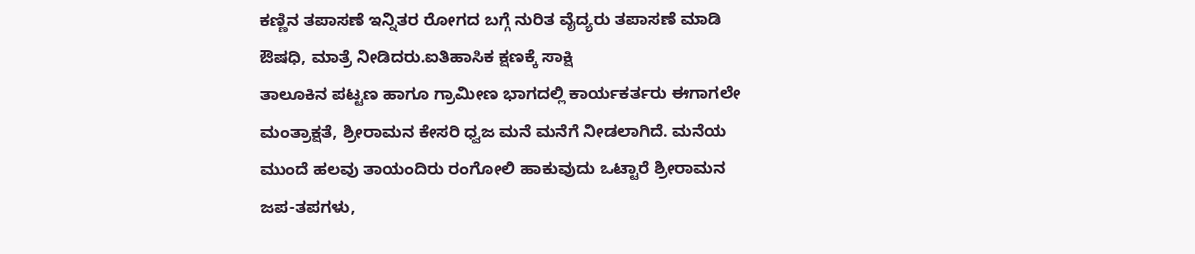ಕಣ್ಣಿನ ತಪಾಸಣೆ ಇನ್ನಿತರ ರೋಗದ ಬಗ್ಗೆ ನುರಿತ ವೈದ್ಯರು ತಪಾಸಣೆ ಮಾಡಿ ಔಷಧಿ, ಮಾತ್ರೆ ನೀಡಿದರು.ಐತಿಹಾಸಿಕ ಕ್ಷಣಕ್ಕೆ ಸಾಕ್ಷಿ
ತಾಲೂಕಿನ ಪಟ್ಟಣ ಹಾಗೂ ಗ್ರಾಮೀಣ ಭಾಗದಲ್ಲಿ ಕಾರ್ಯಕರ್ತರು ಈಗಾಗಲೇ ಮಂತ್ರಾಕ್ಷತೆ, ಶ್ರೀರಾಮನ ಕೇಸರಿ ಧ್ವಜ ಮನೆ ಮನೆಗೆ ನೀಡಲಾಗಿದೆ. ಮನೆಯ ಮುಂದೆ ಹಲವು ತಾಯಂದಿರು ರಂಗೋಲಿ ಹಾಕುವುದು ಒಟ್ಟಾರೆ ಶ್ರೀರಾಮನ ಜಪ-ತಪಗಳು,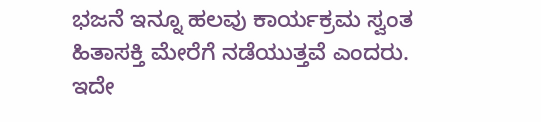ಭಜನೆ ಇನ್ನೂ ಹಲವು ಕಾರ್ಯಕ್ರಮ ಸ್ವಂತ ಹಿತಾಸಕ್ತಿ ಮೇರೆಗೆ ನಡೆಯುತ್ತವೆ ಎಂದರು.
ಇದೇ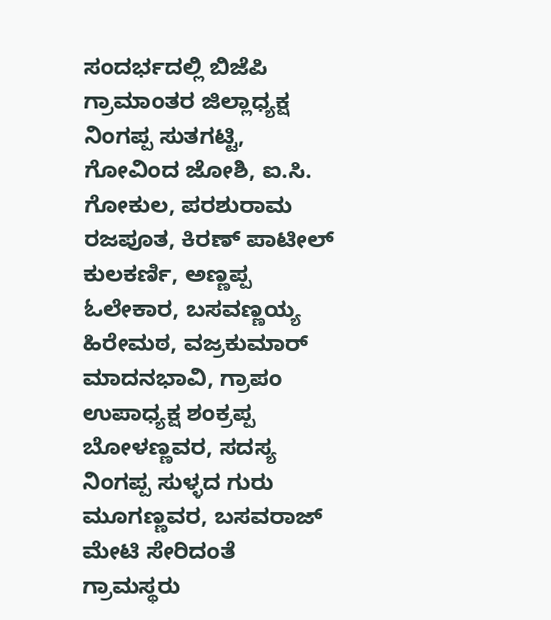ಸಂದರ್ಭದಲ್ಲಿ ಬಿಜೆಪಿ ಗ್ರಾಮಾಂತರ ಜಿಲ್ಲಾಧ್ಯಕ್ಷ ನಿಂಗಪ್ಪ ಸುತಗಟ್ಟಿ, ಗೋವಿಂದ ಜೋಶಿ, ಐ.ಸಿ. ಗೋಕುಲ, ಪರಶುರಾಮ ರಜಪೂತ, ಕಿರಣ್ ಪಾಟೀಲ್ ಕುಲಕರ್ಣಿ, ಅಣ್ಣಪ್ಪ ಓಲೇಕಾರ, ಬಸವಣ್ಣಯ್ಯ ಹಿರೇಮಠ, ವಜ್ರಕುಮಾರ್ ಮಾದನಭಾವಿ, ಗ್ರಾಪಂ ಉಪಾಧ್ಯಕ್ಷ ಶಂಕ್ರಪ್ಪ ಬೋಳಣ್ಣವರ, ಸದಸ್ಯ ನಿಂಗಪ್ಪ ಸುಳ್ಳದ ಗುರು ಮೂಗಣ್ಣವರ, ಬಸವರಾಜ್ ಮೇಟಿ ಸೇರಿದಂತೆ ಗ್ರಾಮಸ್ಥರು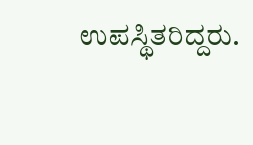ಉಪಸ್ಥಿತರಿದ್ದರು.